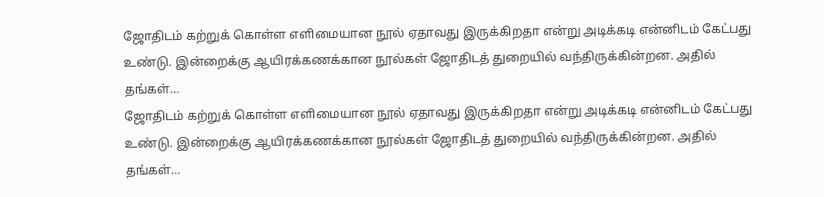ஜோதிடம் கற்றுக் கொள்ள எளிமையான நூல் ஏதாவது இருக்கிறதா என்று அடிக்கடி என்னிடம் கேட்பது உண்டு. இன்றைக்கு ஆயிரக்கணக்கான நூல்கள் ஜோதிடத் துறையில் வந்திருக்கின்றன. அதில் தங்கள்…
ஜோதிடம் கற்றுக் கொள்ள எளிமையான நூல் ஏதாவது இருக்கிறதா என்று அடிக்கடி என்னிடம் கேட்பது உண்டு. இன்றைக்கு ஆயிரக்கணக்கான நூல்கள் ஜோதிடத் துறையில் வந்திருக்கின்றன. அதில் தங்கள்…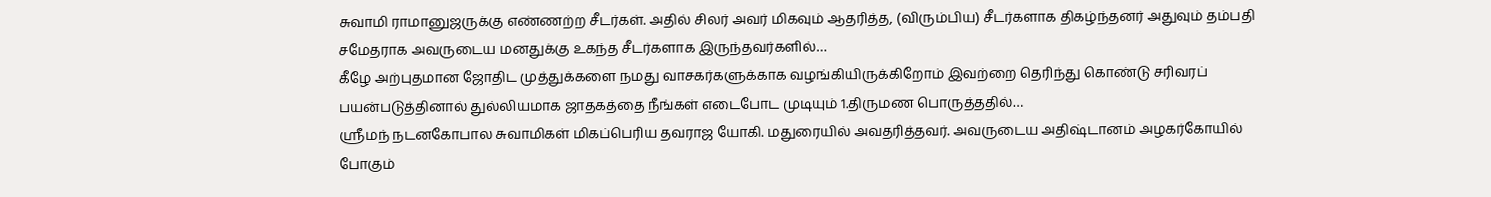சுவாமி ராமானுஜருக்கு எண்ணற்ற சீடர்கள். அதில் சிலர் அவர் மிகவும் ஆதரித்த, (விரும்பிய) சீடர்களாக திகழ்ந்தனர் அதுவும் தம்பதி சமேதராக அவருடைய மனதுக்கு உகந்த சீடர்களாக இருந்தவர்களில்…
கீழே அற்புதமான ஜோதிட முத்துக்களை நமது வாசகர்களுக்காக வழங்கியிருக்கிறோம் இவற்றை தெரிந்து கொண்டு சரிவரப் பயன்படுத்தினால் துல்லியமாக ஜாதகத்தை நீங்கள் எடைபோட முடியும் 1.திருமண பொருத்ததில்…
ஸ்ரீமந் நடனகோபால சுவாமிகள் மிகப்பெரிய தவராஜ யோகி. மதுரையில் அவதரித்தவர். அவருடைய அதிஷ்டானம் அழகர்கோயில் போகும்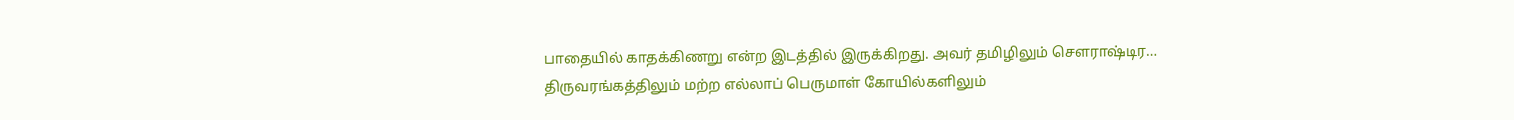பாதையில் காதக்கிணறு என்ற இடத்தில் இருக்கிறது. அவர் தமிழிலும் சௌராஷ்டிர…
திருவரங்கத்திலும் மற்ற எல்லாப் பெருமாள் கோயில்களிலும்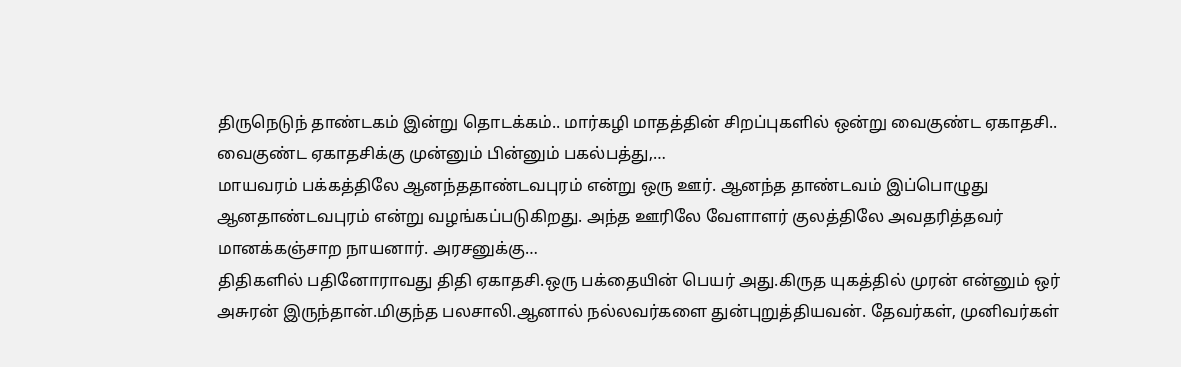திருநெடுந் தாண்டகம் இன்று தொடக்கம்.. மார்கழி மாதத்தின் சிறப்புகளில் ஒன்று வைகுண்ட ஏகாதசி.. வைகுண்ட ஏகாதசிக்கு முன்னும் பின்னும் பகல்பத்து,…
மாயவரம் பக்கத்திலே ஆனந்ததாண்டவபுரம் என்று ஒரு ஊர். ஆனந்த தாண்டவம் இப்பொழுது ஆனதாண்டவபுரம் என்று வழங்கப்படுகிறது. அந்த ஊரிலே வேளாளர் குலத்திலே அவதரித்தவர் மானக்கஞ்சாற நாயனார். அரசனுக்கு…
திதிகளில் பதினோராவது திதி ஏகாதசி.ஒரு பக்தையின் பெயர் அது.கிருத யுகத்தில் முரன் என்னும் ஒர் அசுரன் இருந்தான்.மிகுந்த பலசாலி.ஆனால் நல்லவர்களை துன்புறுத்தியவன். தேவர்கள், முனிவர்கள்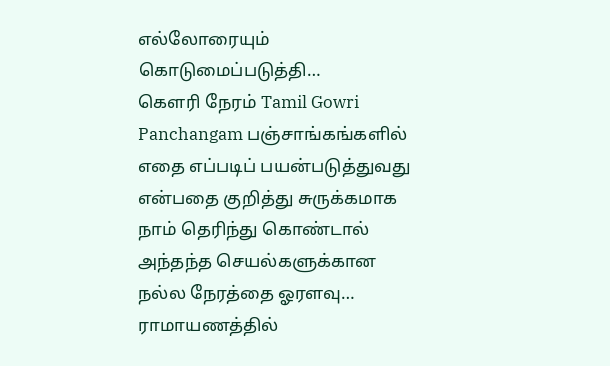எல்லோரையும் கொடுமைப்படுத்தி…
கௌரி நேரம் Tamil Gowri Panchangam பஞ்சாங்கங்களில் எதை எப்படிப் பயன்படுத்துவது என்பதை குறித்து சுருக்கமாக நாம் தெரிந்து கொண்டால் அந்தந்த செயல்களுக்கான நல்ல நேரத்தை ஓரளவு…
ராமாயணத்தில்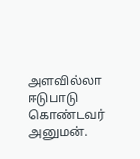அளவில்லா ஈடுபாடு கொண்டவர் அனுமன்.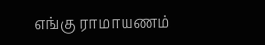எங்கு ராமாயணம்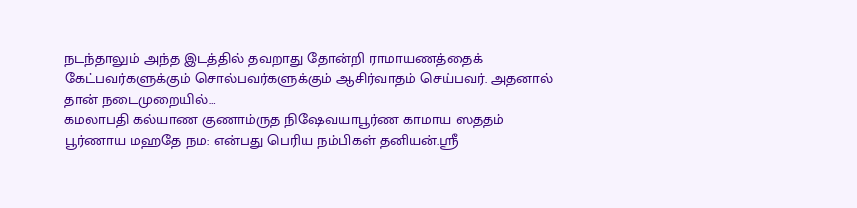நடந்தாலும் அந்த இடத்தில் தவறாது தோன்றி ராமாயணத்தைக் கேட்பவர்களுக்கும் சொல்பவர்களுக்கும் ஆசிர்வாதம் செய்பவர். அதனால் தான் நடைமுறையில்…
கமலாபதி கல்யாண குணாம்ருத நிஷேவயாபூர்ண காமாய ஸததம் பூர்ணாய மஹதே நம: என்பது பெரிய நம்பிகள் தனியன்.ஸ்ரீ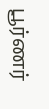பூர்ணர்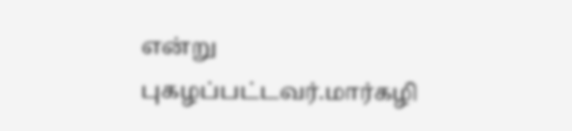என்று புகழப்பட்டவர்.மார்கழி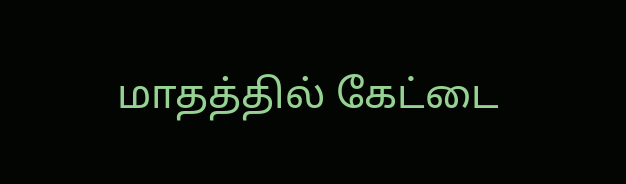மாதத்தில் கேட்டை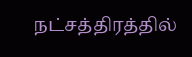நட்சத்திரத்தில்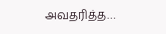அவதரித்த…